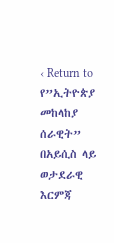‹ Return to የ”ኢትዮጵያ መከላከያ ሰራዊት” በአይሲስ ላይ ወታደራዊ እርምጃ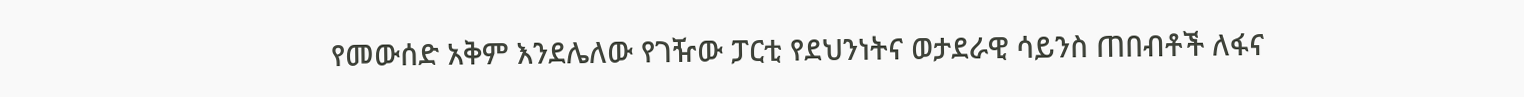የመውሰድ አቅም እንደሌለው የገዥው ፓርቲ የደህንነትና ወታደራዊ ሳይንስ ጠበብቶች ለፋና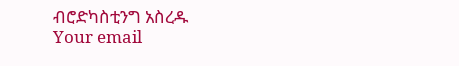ብሮድካስቲንግ አስረዱ
Your email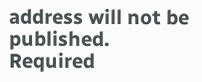address will not be published. Required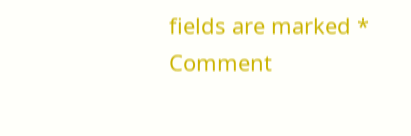fields are marked *
Comment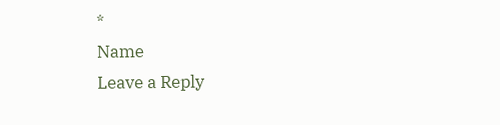*
Name
Leave a Reply